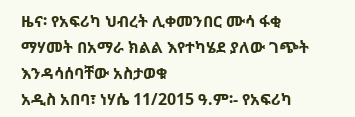ዜና፡ የአፍሪካ ህብረት ሊቀመንበር ሙሳ ፋቂ ማሃመት በአማራ ክልል እየተካሄደ ያለው ገጭት እንዳሳሰባቸው አስታወቁ
አዲስ አበባ፣ ነሃሴ 11/2015 ዓ.ም፡- የአፍሪካ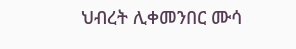ህብረት ሊቀመንበር ሙሳ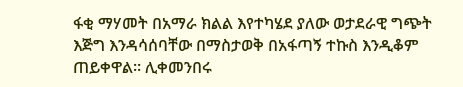ፋቂ ማሃመት በአማራ ክልል እየተካሄደ ያለው ወታደራዊ ግጭት እጅግ እንዳሳሰባቸው በማስታወቅ በአፋጣኝ ተኩስ እንዲቆም ጠይቀዋል። ሊቀመንበሩ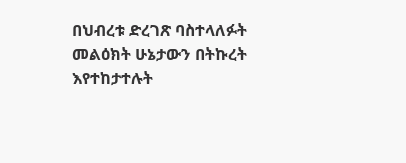በህብረቱ ድረገጽ ባስተላለፉት መልዕክት ሁኔታውን በትኩረት እየተከታተሉት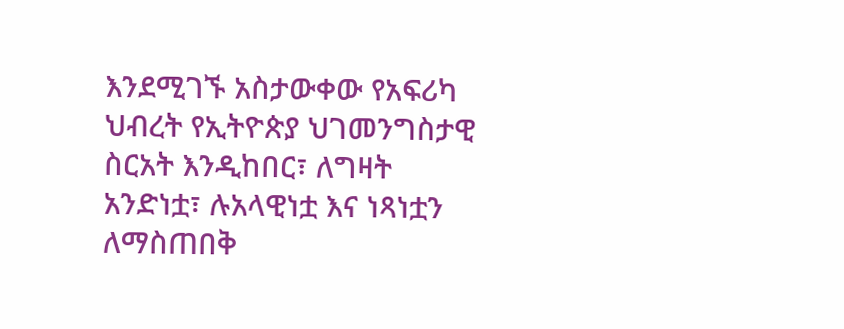እንደሚገኙ አስታውቀው የአፍሪካ ህብረት የኢትዮጵያ ህገመንግስታዊ ስርአት እንዲከበር፣ ለግዛት አንድነቷ፣ ሉአላዊነቷ እና ነጻነቷን ለማስጠበቅ